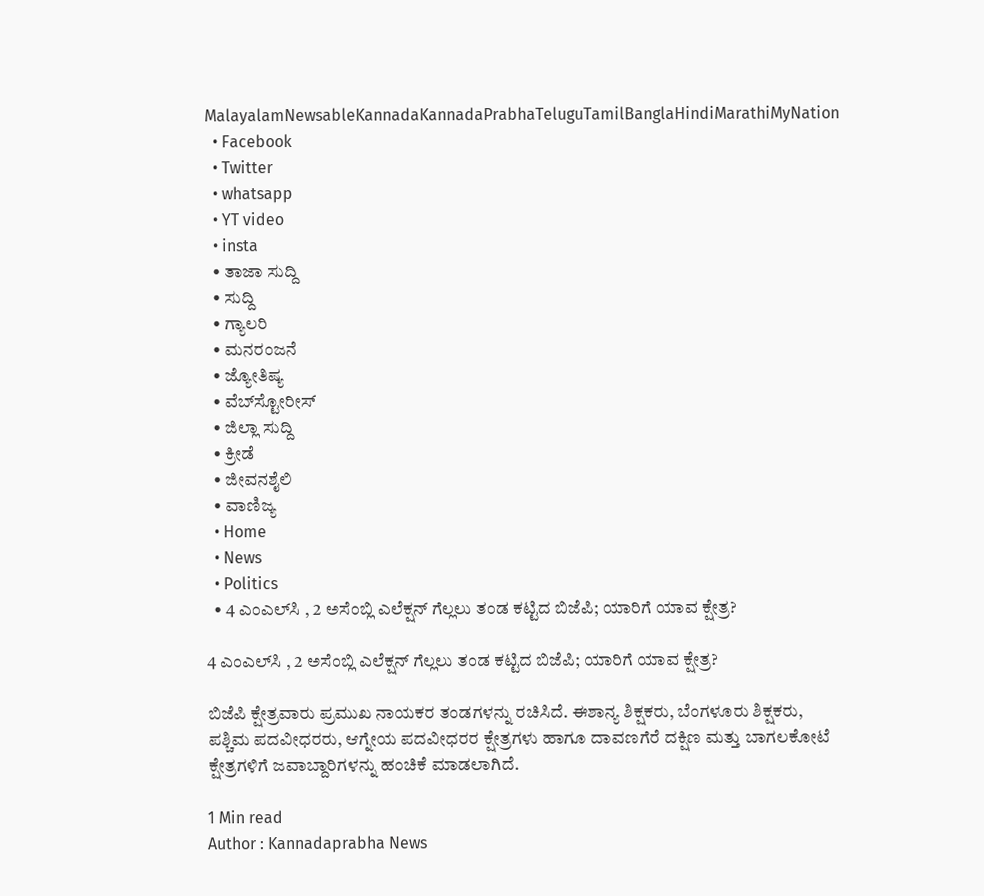MalayalamNewsableKannadaKannadaPrabhaTeluguTamilBanglaHindiMarathiMyNation
  • Facebook
  • Twitter
  • whatsapp
  • YT video
  • insta
  • ತಾಜಾ ಸುದ್ದಿ
  • ಸುದ್ದಿ
  • ಗ್ಯಾಲರಿ
  • ಮನರಂಜನೆ
  • ಜ್ಯೋತಿಷ್ಯ
  • ವೆಬ್‌ಸ್ಟೋರೀಸ್
  • ಜಿಲ್ಲಾ ಸುದ್ದಿ
  • ಕ್ರೀಡೆ
  • ಜೀವನಶೈಲಿ
  • ವಾಣಿಜ್ಯ
  • Home
  • News
  • Politics
  • 4 ಎಂಎಲ್‌ಸಿ , 2 ಅಸೆಂಬ್ಲಿ ಎಲೆಕ್ಷನ್‌ ಗೆಲ್ಲಲು ತಂಡ ಕಟ್ಟಿದ ಬಿಜೆಪಿ; ಯಾರಿಗೆ ಯಾವ ಕ್ಷೇತ್ರ?

4 ಎಂಎಲ್‌ಸಿ , 2 ಅಸೆಂಬ್ಲಿ ಎಲೆಕ್ಷನ್‌ ಗೆಲ್ಲಲು ತಂಡ ಕಟ್ಟಿದ ಬಿಜೆಪಿ; ಯಾರಿಗೆ ಯಾವ ಕ್ಷೇತ್ರ?

ಬಿಜೆಪಿ ಕ್ಷೇತ್ರವಾರು ಪ್ರಮುಖ ನಾಯಕರ ತಂಡಗಳನ್ನು ರಚಿಸಿದೆ. ಈಶಾನ್ಯ ಶಿಕ್ಷಕರು, ಬೆಂಗಳೂರು ಶಿಕ್ಷಕರು, ಪಶ್ಚಿಮ ಪದವೀಧರರು, ಆಗ್ನೇಯ ಪದವೀಧರರ ಕ್ಷೇತ್ರಗಳು ಹಾಗೂ ದಾವಣಗೆರೆ ದಕ್ಷಿಣ ಮತ್ತು ಬಾಗಲಕೋಟೆ ಕ್ಷೇತ್ರಗಳಿಗೆ ಜವಾಬ್ದಾರಿಗಳನ್ನು ಹಂಚಿಕೆ ಮಾಡಲಾಗಿದೆ.

1 Min read
Author : Kannadaprabha News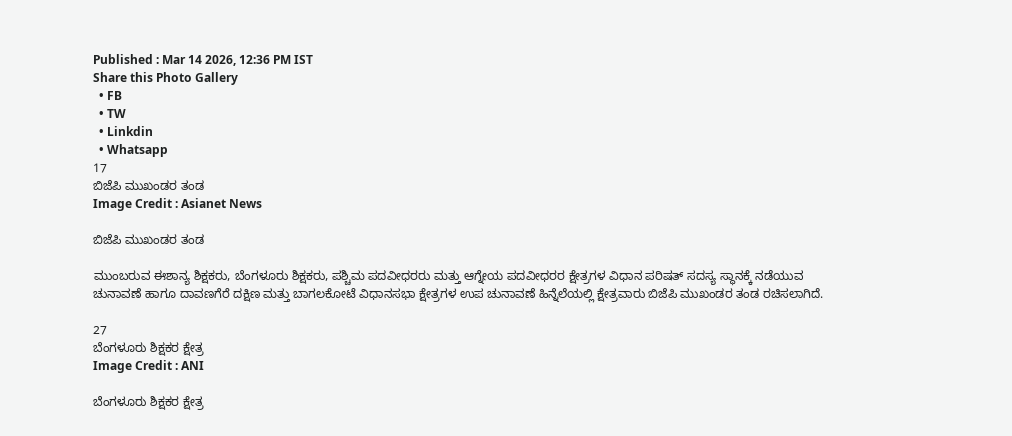Published : Mar 14 2026, 12:36 PM IST
Share this Photo Gallery
  • FB
  • TW
  • Linkdin
  • Whatsapp
17
ಬಿಜೆಪಿ ಮುಖಂಡರ ತಂಡ
Image Credit : Asianet News

ಬಿಜೆಪಿ ಮುಖಂಡರ ತಂಡ

ಮುಂಬರುವ ಈಶಾನ್ಯ ಶಿಕ್ಷಕರು, ಬೆಂಗಳೂರು ಶಿಕ್ಷಕರು, ಪಶ್ಚಿಮ ಪದವೀಧರರು ಮತ್ತು ಆಗ್ನೇಯ ಪದವೀಧರರ ಕ್ಷೇತ್ರಗಳ ವಿಧಾನ ಪರಿಷತ್‌ ಸದಸ್ಯ ಸ್ಥಾನಕ್ಕೆ ನಡೆಯುವ ಚುನಾವಣೆ ಹಾಗೂ ದಾವಣಗೆರೆ ದಕ್ಷಿಣ ಮತ್ತು ಬಾಗಲಕೋಟೆ ವಿಧಾನಸಭಾ ಕ್ಷೇತ್ರಗಳ ಉಪ ಚುನಾವಣೆ ಹಿನ್ನೆಲೆಯಲ್ಲಿ ಕ್ಷೇತ್ರವಾರು ಬಿಜೆಪಿ ಮುಖಂಡರ ತಂಡ ರಚಿಸಲಾಗಿದೆ.

27
ಬೆಂಗಳೂರು ಶಿಕ್ಷಕರ ಕ್ಷೇತ್ರ
Image Credit : ANI

ಬೆಂಗಳೂರು ಶಿಕ್ಷಕರ ಕ್ಷೇತ್ರ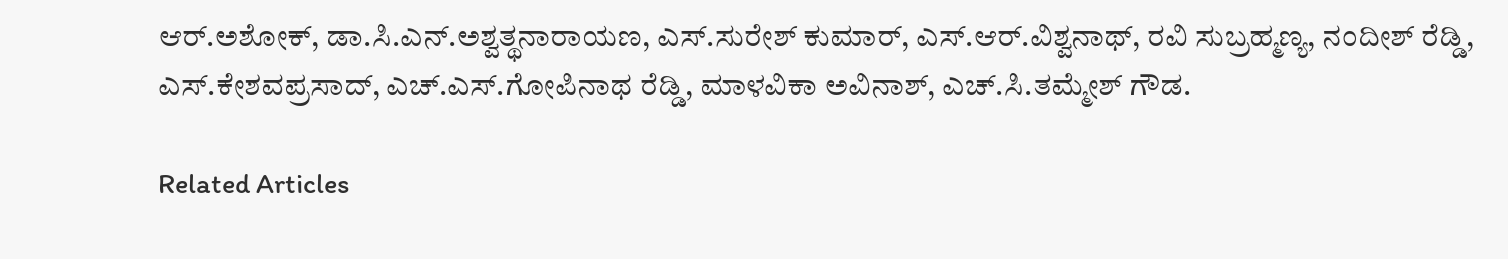ಆರ್‌.ಅಶೋಕ್‌, ಡಾ.ಸಿ.ಎನ್‌.ಅಶ್ವತ್ಥನಾರಾಯಣ, ಎಸ್‌.ಸುರೇಶ್ ಕುಮಾರ್‌, ಎಸ್‌.ಆರ್‌.ವಿಶ್ವನಾಥ್‌, ರವಿ ಸುಬ್ರಹ್ಮಣ್ಯ, ನಂದೀಶ್‌ ರೆಡ್ಡಿ, ಎಸ್‌.ಕೇಶವಪ್ರಸಾದ್‌, ಎಚ್‌.ಎಸ್‌.ಗೋಪಿನಾಥ ರೆಡ್ಡಿ, ಮಾಳವಿಕಾ ಅವಿನಾಶ್‌, ಎಚ್‌.ಸಿ.ತಮ್ಮೇಶ್‌ ಗೌಡ.

Related Articles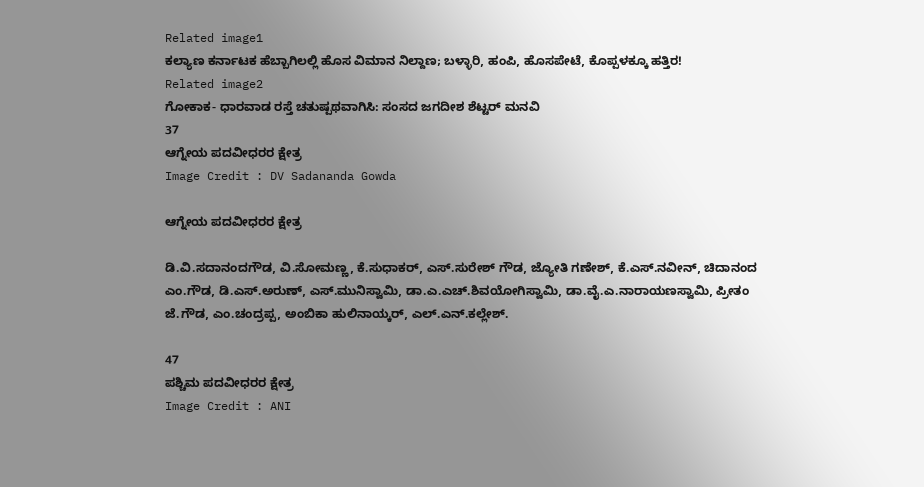Related image1
ಕಲ್ಯಾಣ ಕರ್ನಾಟಕ ಹೆಬ್ಬಾಗಿಲಲ್ಲಿ ಹೊಸ ವಿಮಾನ ನಿಲ್ದಾಣ; ಬಳ್ಳಾರಿ, ಹಂಪಿ, ಹೊಸಪೇಟೆ, ಕೊಪ್ಪಳಕ್ಕೂ ಹತ್ತಿರ!
Related image2
ಗೋಕಾಕ- ಧಾರವಾಡ ರಸ್ತೆ ಚತುಷ್ಪಥವಾಗಿಸಿ: ಸಂಸದ ಜಗದೀಶ ಶೆಟ್ಟರ್ ಮನವಿ
37
ಆಗ್ನೇಯ ಪದವೀಧರರ ಕ್ಷೇತ್ರ
Image Credit : DV Sadananda Gowda

ಆಗ್ನೇಯ ಪದವೀಧರರ ಕ್ಷೇತ್ರ

ಡಿ.ವಿ.ಸದಾನಂದಗೌಡ, ವಿ.ಸೋಮಣ್ಣ, ಕೆ.ಸುಧಾಕರ್‌, ಎಸ್‌.ಸುರೇಶ್‌ ಗೌಡ, ಜ್ಯೋತಿ ಗಣೇಶ್‌, ಕೆ.ಎಸ್‌.ನವೀನ್‌, ಚಿದಾನಂದ ಎಂ.ಗೌಡ, ಡಿ.ಎಸ್‌.ಅರುಣ್‌, ಎಸ್.ಮುನಿಸ್ವಾಮಿ, ಡಾ.ಎ.ಎಚ್‌.ಶಿವಯೋಗಿಸ್ವಾಮಿ, ಡಾ.ವೈ.ಎ.ನಾರಾಯಣಸ್ವಾಮಿ, ಪ್ರೀತಂ ಜೆ.ಗೌಡ, ಎಂ.ಚಂದ್ರಪ್ಪ, ಅಂಬಿಕಾ ಹುಲಿನಾಯ್ಕರ್‌, ಎಲ್‌.ಎನ್‌.ಕಲ್ಲೇಶ್.

47
ಪಶ್ಚಿಮ ಪದವೀಧರರ ಕ್ಷೇತ್ರ
Image Credit : ANI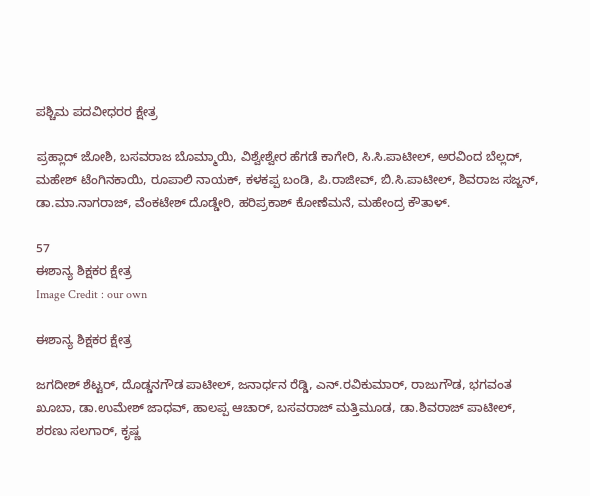ಪಶ್ಚಿಮ ಪದವೀಧರರ ಕ್ಷೇತ್ರ

ಪ್ರಹ್ಲಾದ್‌ ಜೋಶಿ, ಬಸವರಾಜ ಬೊಮ್ಮಾಯಿ, ವಿಶ್ವೇಶ್ವೇರ ಹೆಗಡೆ ಕಾಗೇರಿ, ಸಿ.ಸಿ.ಪಾಟೀಲ್‌, ಅರವಿಂದ ಬೆಲ್ಲದ್‌, ಮಹೇಶ್‌ ಟೆಂಗಿನಕಾಯಿ, ರೂಪಾಲಿ ನಾಯಕ್‌, ಕಳಕಪ್ಪ ಬಂಡಿ, ಪಿ.ರಾಜೀವ್‌, ಬಿ.ಸಿ.ಪಾಟೀಲ್‌, ಶಿವರಾಜ ಸಜ್ಜನ್‌, ಡಾ.ಮಾ.ನಾಗರಾಜ್‌, ವೆಂಕಟೇಶ್‌ ದೊಡ್ಡೇರಿ, ಹರಿಪ್ರಕಾಶ್‌ ಕೋಣೆಮನೆ, ಮಹೇಂದ್ರ ಕೌತಾಳ್.

57
ಈಶಾನ್ಯ ಶಿಕ್ಷಕರ ಕ್ಷೇತ್ರ
Image Credit : our own

ಈಶಾನ್ಯ ಶಿಕ್ಷಕರ ಕ್ಷೇತ್ರ

ಜಗದೀಶ್‌ ಶೆಟ್ಟರ್‌, ದೊಡ್ಡನಗೌಡ ಪಾಟೀಲ್‌, ಜನಾರ್ಧನ ರೆಡ್ಡಿ, ಎನ್‌.ರವಿಕುಮಾರ್‌, ರಾಜುಗೌಡ, ಭಗವಂತ ಖೂಬಾ, ಡಾ.ಉಮೇಶ್‌ ಜಾಧವ್‌, ಹಾಲಪ್ಪ ಆಚಾರ್‌, ಬಸವರಾಜ್‌ ಮತ್ತಿಮೂಡ, ಡಾ.ಶಿವರಾಜ್ ಪಾಟೀಲ್‌, ಶರಣು ಸಲಗಾರ್‌, ಕೃಷ್ಣ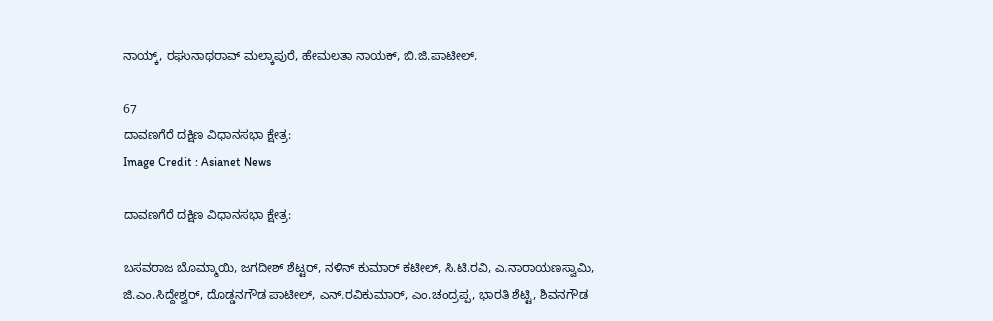ನಾಯ್ಕ್‌, ರಘುನಾಥರಾವ್ ಮಲ್ಕಾಪುರೆ, ಹೇಮಲತಾ ನಾಯಕ್‌, ಬಿ.ಜಿ.ಪಾಟೀಲ್‌.

67
ದಾವಣಗೆರೆ ದಕ್ಷಿಣ ವಿಧಾನಸಭಾ ಕ್ಷೇತ್ರ:
Image Credit : Asianet News

ದಾವಣಗೆರೆ ದಕ್ಷಿಣ ವಿಧಾನಸಭಾ ಕ್ಷೇತ್ರ:

ಬಸವರಾಜ ಬೊಮ್ಮಾಯಿ, ಜಗದೀಶ್‌ ಶೆಟ್ಟರ್‌, ನಳಿನ್‌ ಕುಮಾರ್ ಕಟೀಲ್‌, ಸಿ.ಟಿ.ರವಿ, ಎ.ನಾರಾಯಣಸ್ವಾಮಿ, ಜಿ.ಎಂ.ಸಿದ್ದೇಶ್ವರ್‌, ದೊಡ್ಡನಗೌಡ ಪಾಟೀಲ್‌, ಎನ್‌.ರವಿಕುಮಾರ್‌, ಎಂ.ಚಂದ್ರಪ್ಪ, ಭಾರತಿ ಶೆಟ್ಟಿ, ಶಿವನಗೌಡ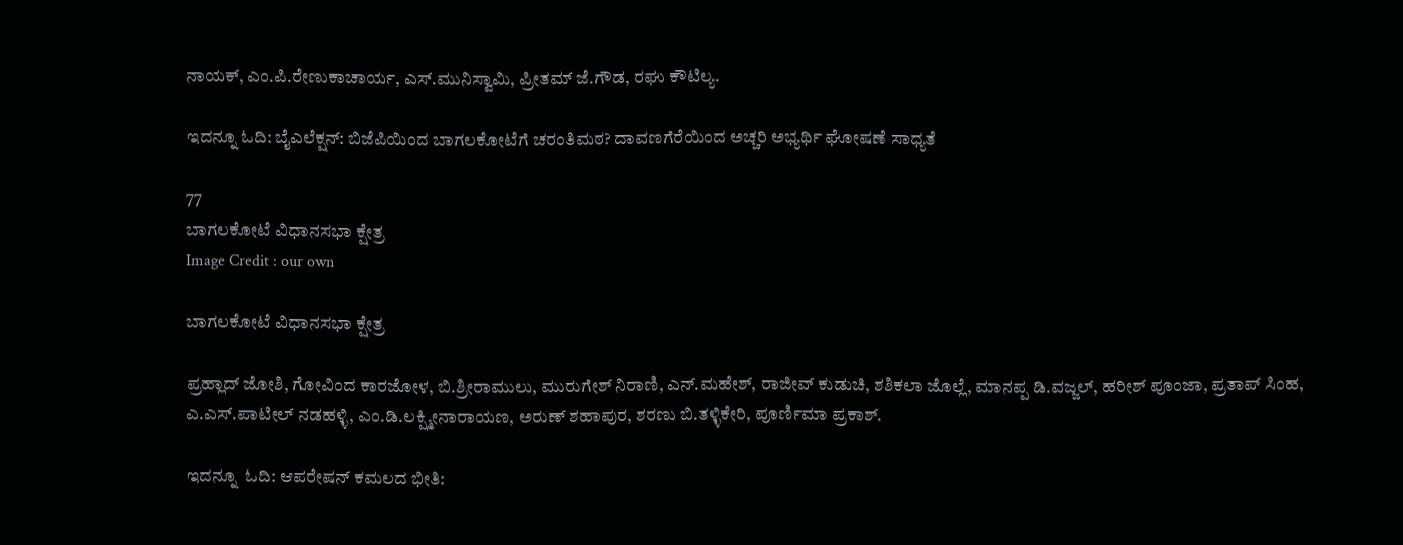ನಾಯಕ್‌, ಎಂ.ಪಿ.ರೇಣುಕಾಚಾರ್ಯ, ಎಸ್‌.ಮುನಿಸ್ವಾಮಿ, ಪ್ರೀತಮ್‌ ಜೆ.ಗೌಡ, ರಘು ಕೌಟಿಲ್ಯ.

ಇದನ್ನೂ ಓದಿ: ಬೈಎಲೆಕ್ಷನ್‌: ಬಿಜೆಪಿಯಿಂದ ಬಾಗಲಕೋಟೆಗೆ ಚರಂತಿಮಠ? ದಾವಣಗೆರೆಯಿಂದ ಅಚ್ಚರಿ ಅಭ್ಯರ್ಥಿ ಘೋಷಣೆ ಸಾಧ್ಯತೆ

77
ಬಾಗಲಕೋಟೆ ವಿಧಾನಸಭಾ ಕ್ಷೇತ್ರ
Image Credit : our own

ಬಾಗಲಕೋಟೆ ವಿಧಾನಸಭಾ ಕ್ಷೇತ್ರ

ಪ್ರಹ್ಲಾದ್‌ ಜೋಶಿ, ಗೋವಿಂದ ಕಾರಜೋಳ, ಬಿ.ಶ್ರೀರಾಮುಲು, ಮುರುಗೇಶ್‌ ನಿರಾಣಿ, ಎನ್‌.ಮಹೇಶ್‌, ರಾಜೀವ್‌ ಕುಡುಚಿ, ಶಶಿಕಲಾ ಜೊಲ್ಲೆ, ಮಾನಪ್ಪ ಡಿ.ವಜ್ಜಲ್‌, ಹರೀಶ್‌ ಪೂಂಜಾ, ಪ್ರತಾಪ್‌ ಸಿಂಹ, ಎ.ಎಸ್‌.ಪಾಟೀಲ್‌ ನಡಹಳ್ಳಿ, ಎಂ.ಡಿ.ಲಕ್ಷ್ಮೀನಾರಾಯಣ, ಅರುಣ್‌ ಶಹಾಪುರ, ಶರಣು ಬಿ.ತಳ್ಳಿಕೇರಿ, ಪೂರ್ಣಿಮಾ ಪ್ರಕಾಶ್‌.

ಇದನ್ನೂ  ಓದಿ: ಆಪರೇಷನ್ ಕಮಲದ ಭೀತಿ: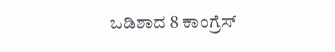ಒಡಿಶಾದ 8 ಕಾಂಗ್ರೆಸ್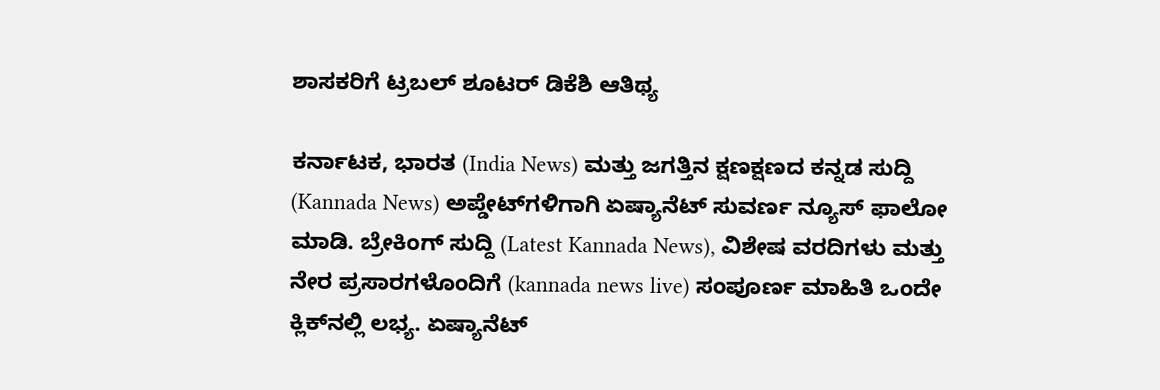ಶಾಸಕರಿಗೆ ಟ್ರಬಲ್‌ ಶೂಟರ್‌ ಡಿಕೆಶಿ ಆತಿಥ್ಯ

ಕರ್ನಾಟಕ, ಭಾರತ (India News) ಮತ್ತು ಜಗತ್ತಿನ ಕ್ಷಣಕ್ಷಣದ ಕನ್ನಡ ಸುದ್ದಿ (Kannada News) ಅಪ್ಡೇಟ್‌ಗಳಿಗಾಗಿ ಏಷ್ಯಾನೆಟ್ ಸುವರ್ಣ ನ್ಯೂಸ್‌ ಫಾಲೋ ಮಾಡಿ. ಬ್ರೇಕಿಂಗ್ ಸುದ್ದಿ (Latest Kannada News), ವಿಶೇಷ ವರದಿಗಳು ಮತ್ತು ನೇರ ಪ್ರಸಾರಗಳೊಂದಿಗೆ (kannada news live) ಸಂಪೂರ್ಣ ಮಾಹಿತಿ ಒಂದೇ ಕ್ಲಿಕ್‌ನಲ್ಲಿ ಲಭ್ಯ. ಏಷ್ಯಾನೆಟ್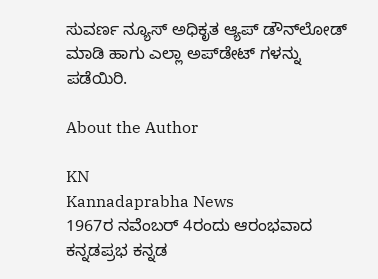ಸುವರ್ಣ ನ್ಯೂಸ್ ಅಧಿಕೃತ ಆ್ಯಪ್ ಡೌನ್‌ಲೋಡ್ ಮಾಡಿ ಹಾಗು ಎಲ್ಲಾ ಅಪ್‌ಡೇಟ್ ಗಳನ್ನು ಪಡೆಯಿರಿ.

About the Author

KN
Kannadaprabha News
1967ರ ನವೆಂಬರ್ 4ರಂದು ಆರಂಭವಾದ ಕನ್ನಡಪ್ರಭ ಕನ್ನಡ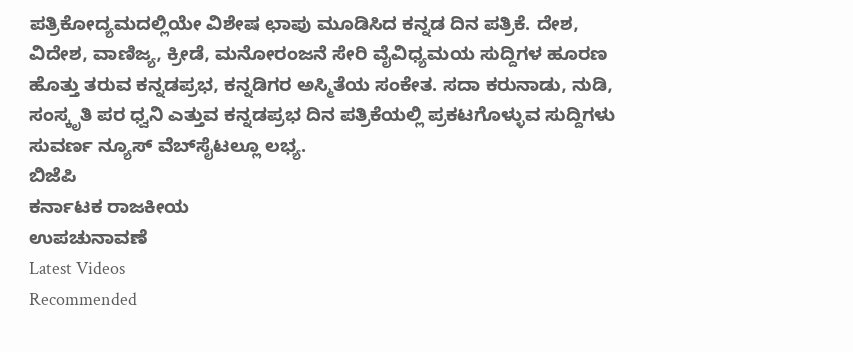ಪತ್ರಿಕೋದ್ಯಮದಲ್ಲಿಯೇ ವಿಶೇಷ ಛಾಪು ಮೂಡಿಸಿದ ಕನ್ನಡ ದಿನ ಪತ್ರಿಕೆ. ದೇಶ, ವಿದೇಶ, ವಾಣಿಜ್ಯ, ಕ್ರೀಡೆ, ಮನೋರಂಜನೆ ಸೇರಿ ವೈವಿಧ್ಯಮಯ ಸುದ್ದಿಗಳ ಹೂರಣ ಹೊತ್ತು ತರುವ ಕನ್ನಡಪ್ರಭ, ಕನ್ನಡಿಗರ ಅಸ್ಮಿತೆಯ ಸಂಕೇತ. ಸದಾ ಕರುನಾಡು, ನುಡಿ, ಸಂಸ್ಕೃತಿ ಪರ ಧ್ವನಿ ಎತ್ತುವ ಕನ್ನಡಪ್ರಭ ದಿನ ಪತ್ರಿಕೆಯಲ್ಲಿ ಪ್ರಕಟಗೊಳ್ಳುವ ಸುದ್ದಿಗಳು ಸುವರ್ಣ ನ್ಯೂಸ್ ವೆಬ್‌ಸೈಟಲ್ಲೂ ಲಭ್ಯ.
ಬಿಜೆಪಿ
ಕರ್ನಾಟಕ ರಾಜಕೀಯ
ಉಪಚುನಾವಣೆ
Latest Videos
Recommended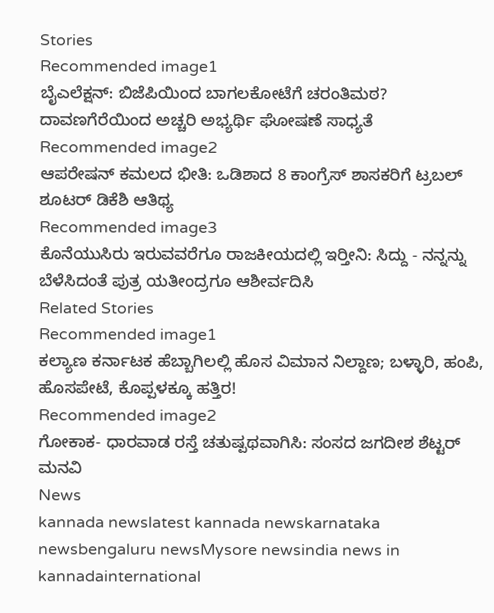Stories
Recommended image1
ಬೈಎಲೆಕ್ಷನ್‌: ಬಿಜೆಪಿಯಿಂದ ಬಾಗಲಕೋಟೆಗೆ ಚರಂತಿಮಠ? ದಾವಣಗೆರೆಯಿಂದ ಅಚ್ಚರಿ ಅಭ್ಯರ್ಥಿ ಘೋಷಣೆ ಸಾಧ್ಯತೆ
Recommended image2
ಆಪರೇಷನ್ ಕಮಲದ ಭೀತಿ: ಒಡಿಶಾದ 8 ಕಾಂಗ್ರೆಸ್ ಶಾಸಕರಿಗೆ ಟ್ರಬಲ್‌ ಶೂಟರ್‌ ಡಿಕೆಶಿ ಆತಿಥ್ಯ
Recommended image3
ಕೊನೆಯುಸಿರು ಇರುವವರೆಗೂ ರಾಜಕೀಯದಲ್ಲಿ ಇರ್‍ತೀನಿ: ಸಿದ್ದು - ನನ್ನನ್ನು ಬೆಳೆಸಿದಂತೆ ಪುತ್ರ ಯತೀಂದ್ರಗೂ ಆಶೀರ್ವದಿಸಿ
Related Stories
Recommended image1
ಕಲ್ಯಾಣ ಕರ್ನಾಟಕ ಹೆಬ್ಬಾಗಿಲಲ್ಲಿ ಹೊಸ ವಿಮಾನ ನಿಲ್ದಾಣ; ಬಳ್ಳಾರಿ, ಹಂಪಿ, ಹೊಸಪೇಟೆ, ಕೊಪ್ಪಳಕ್ಕೂ ಹತ್ತಿರ!
Recommended image2
ಗೋಕಾಕ- ಧಾರವಾಡ ರಸ್ತೆ ಚತುಷ್ಪಥವಾಗಿಸಿ: ಸಂಸದ ಜಗದೀಶ ಶೆಟ್ಟರ್ ಮನವಿ
News
kannada newslatest kannada newskarnataka newsbengaluru newsMysore newsindia news in kannadainternational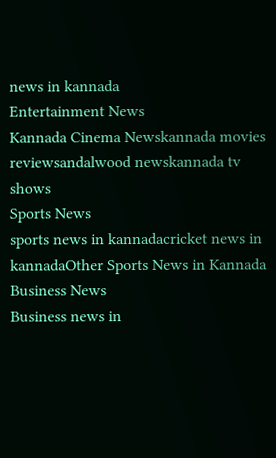news in kannada
Entertainment News
Kannada Cinema Newskannada movies reviewsandalwood newskannada tv shows
Sports News
sports news in kannadacricket news in kannadaOther Sports News in Kannada
Business News
Business news in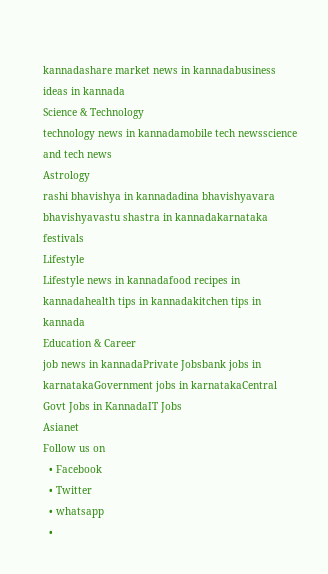kannadashare market news in kannadabusiness ideas in kannada
Science & Technology
technology news in kannadamobile tech newsscience and tech news
Astrology
rashi bhavishya in kannadadina bhavishyavara bhavishyavastu shastra in kannadakarnataka festivals
Lifestyle
Lifestyle news in kannadafood recipes in kannadahealth tips in kannadakitchen tips in kannada
Education & Career
job news in kannadaPrivate Jobsbank jobs in karnatakaGovernment jobs in karnatakaCentral Govt Jobs in KannadaIT Jobs
Asianet
Follow us on
  • Facebook
  • Twitter
  • whatsapp
  •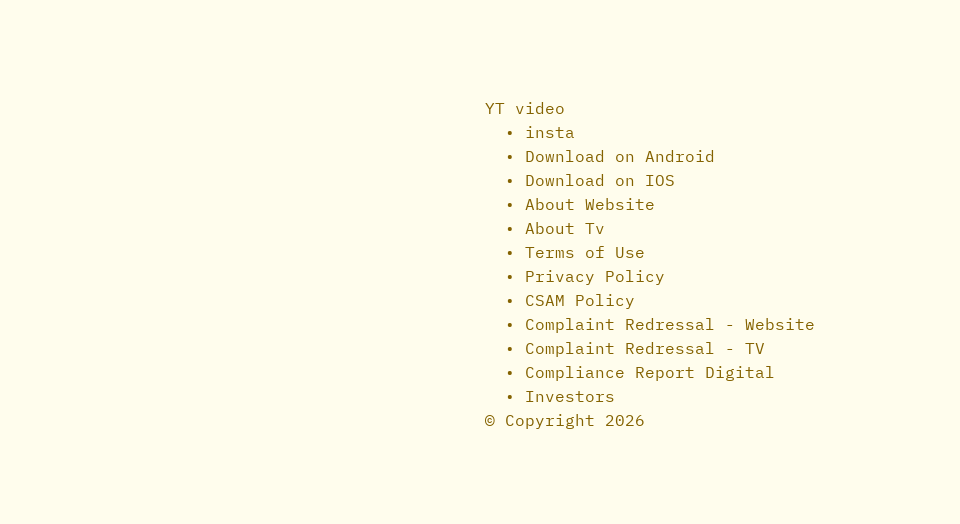YT video
  • insta
  • Download on Android
  • Download on IOS
  • About Website
  • About Tv
  • Terms of Use
  • Privacy Policy
  • CSAM Policy
  • Complaint Redressal - Website
  • Complaint Redressal - TV
  • Compliance Report Digital
  • Investors
© Copyright 2026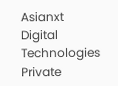Asianxt Digital Technologies Private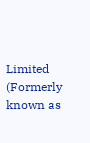Limited (Formerly known as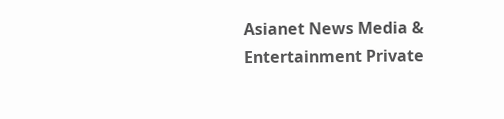Asianet News Media & Entertainment Private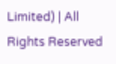Limited) | All Rights Reserved